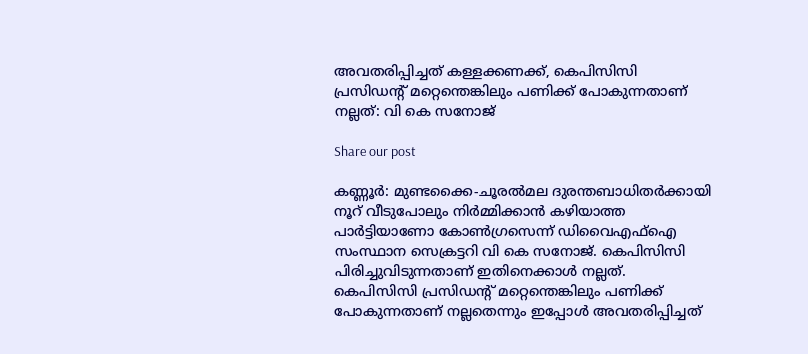അവതരിപ്പിച്ചത് കള്ളക്കണക്ക്, കെപിസിസി പ്രസിഡന്‍റ് മറ്റെന്തെങ്കിലും പണിക്ക് പോകുന്നതാണ് നല്ലത്: വി കെ സനോജ്

Share our post

കണ്ണൂർ: മുണ്ടക്കൈ-ചൂരൽമല ദുരന്തബാധിതർക്കായി നൂറ് വീടുപോലും നിർമ്മിക്കാൻ കഴിയാത്ത പാർട്ടിയാണോ കോൺഗ്രസെന്ന് ഡിവൈഎഫ്‌ഐ സംസ്ഥാന സെക്രട്ടറി വി കെ സനോജ്. കെപിസിസി പിരിച്ചുവിടുന്നതാണ് ഇതിനെക്കാൾ നല്ലത്. കെപിസിസി പ്രസിഡന്റ് മറ്റെന്തെങ്കിലും പണിക്ക് പോകുന്നതാണ് നല്ലതെന്നും ഇപ്പോൾ അവതരിപ്പിച്ചത്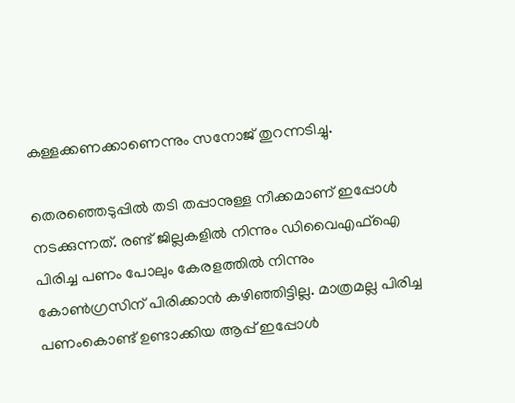കള്ളക്കണക്കാണെന്നും സനോജ് തുറന്നടിച്ചു.

തെരഞ്ഞെടുപ്പില്‍ തടി തപ്പാനുള്ള നീക്കമാണ് ഇപ്പോൾ നടക്കുന്നത്. രണ്ട് ജില്ലകളിൽ നിന്നും ഡിവൈഎഫ്‌ഐ പിരിച്ച പണം പോലും കേരളത്തിൽ നിന്നും കോൺഗ്രസിന് പിരിക്കാൻ കഴിഞ്ഞിട്ടില്ല. മാത്രമല്ല പിരിച്ച പണംകൊണ്ട് ഉണ്ടാക്കിയ ആപ്പ് ഇപ്പോൾ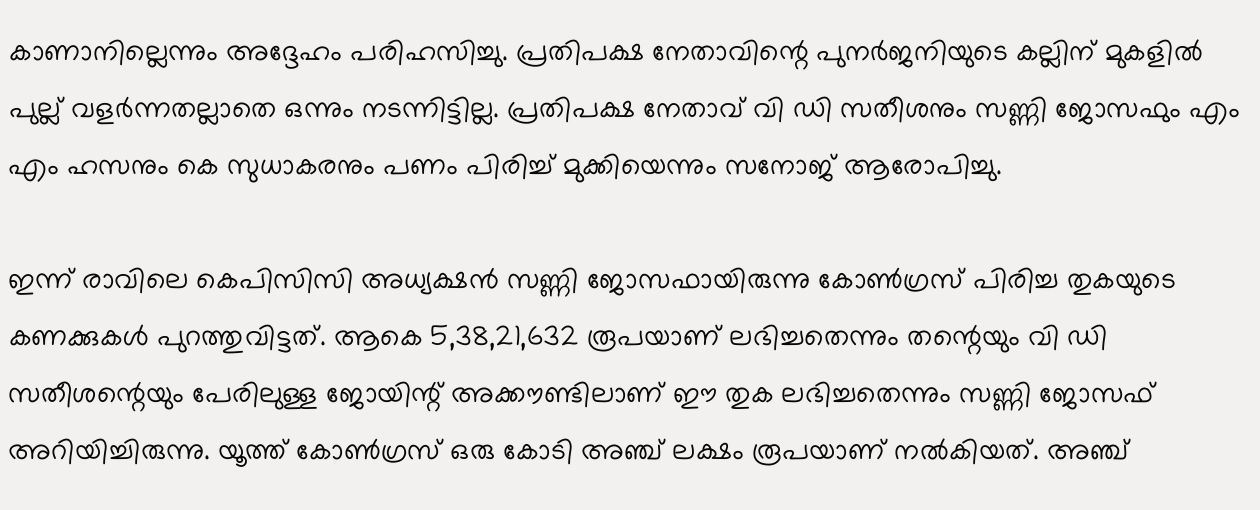കാണാനില്ലെന്നും അദ്ദേഹം പരിഹസിച്ചു. പ്രതിപക്ഷ നേതാവിന്റെ പുനർജനിയുടെ കല്ലിന് മുകളിൽ പുല്ല് വളർന്നതല്ലാതെ ഒന്നും നടന്നിട്ടില്ല. പ്രതിപക്ഷ നേതാവ് വി ഡി സതീശനും സണ്ണി ജോസഫും എം എം ഹസനും കെ സുധാകരനും പണം പിരിച്ച് മുക്കിയെന്നും സനോജ് ആരോപിച്ചു.

ഇന്ന് രാവിലെ കെപിസിസി അധ്യക്ഷൻ സണ്ണി ജോസഫായിരുന്നു കോൺഗ്രസ് പിരിച്ച തുകയുടെ കണക്കുകൾ പുറത്തുവിട്ടത്. ആകെ 5,38,21,632 രൂപയാണ് ലഭിച്ചതെന്നും തന്റെയും വി ഡി സതീശന്റെയും പേരിലുള്ള ജോയിന്റ് അക്കൗണ്ടിലാണ് ഈ തുക ലഭിച്ചതെന്നും സണ്ണി ജോസഫ് അറിയിച്ചിരുന്നു. യൂത്ത് കോൺഗ്രസ് ഒരു കോടി അഞ്ച് ലക്ഷം രൂപയാണ് നൽകിയത്. അഞ്ച്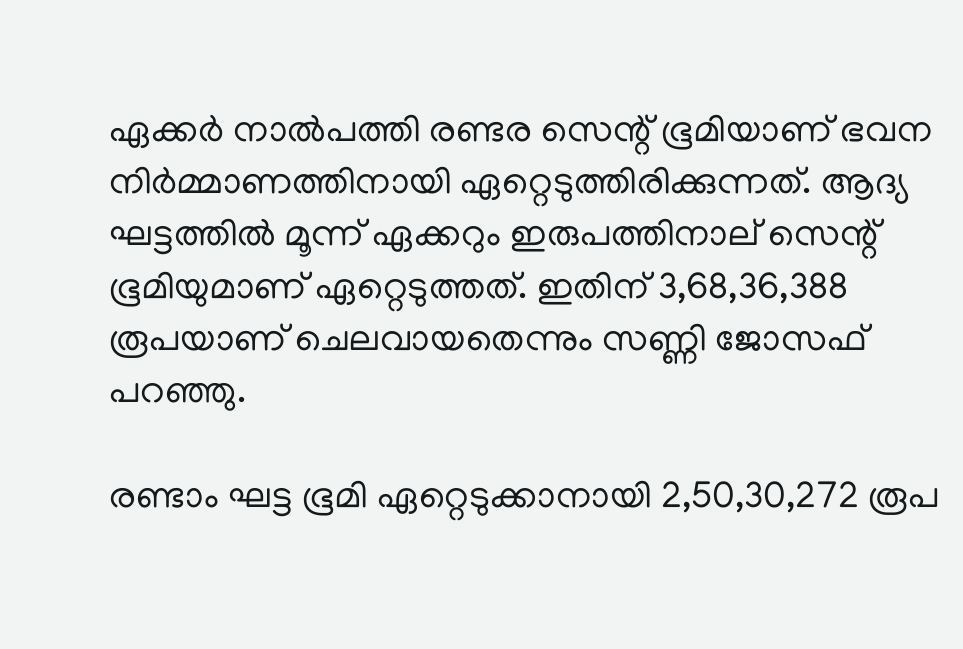ഏക്കർ നാൽപത്തി രണ്ടര സെന്റ് ഭൂമിയാണ് ഭവന നിർമ്മാണത്തിനായി ഏറ്റെടുത്തിരിക്കുന്നത്. ആദ്യ ഘട്ടത്തിൽ മൂന്ന് ഏക്കറും ഇരുപത്തിനാല് സെന്റ് ഭൂമിയുമാണ് ഏറ്റെടുത്തത്. ഇതിന് 3,68,36,388 രൂപയാണ് ചെലവായതെന്നും സണ്ണി ജോസഫ് പറഞ്ഞു.

രണ്ടാം ഘട്ട ഭൂമി ഏറ്റെടുക്കാനായി 2,50,30,272 രൂപ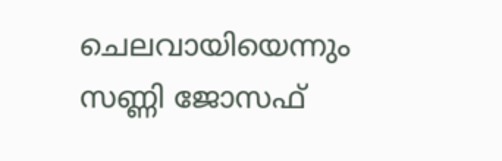ചെലവായിയെന്നും സണ്ണി ജോസഫ്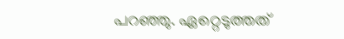പറഞ്ഞു. ഏറ്റെടുത്തത്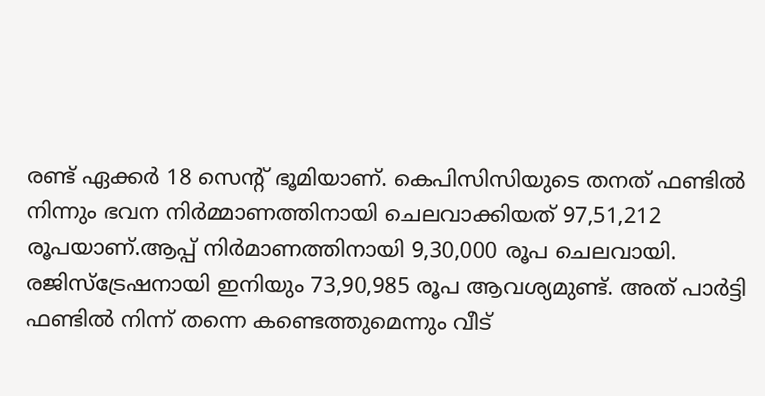രണ്ട് ഏക്കർ 18 സെന്റ് ഭൂമിയാണ്. കെപിസിസിയുടെ തനത് ഫണ്ടിൽ നിന്നും ഭവന നിർമ്മാണത്തിനായി ചെലവാക്കിയത് 97,51,212 രൂപയാണ്.ആപ്പ് നിർമാണത്തിനായി 9,30,000 രൂപ ചെലവായി. രജിസ്‌ട്രേഷനായി ഇനിയും 73,90,985 രൂപ ആവശ്യമുണ്ട്. അത് പാർട്ടി ഫണ്ടിൽ നിന്ന് തന്നെ കണ്ടെത്തുമെന്നും വീട്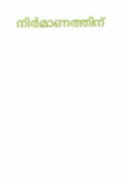നിർമാണത്തിന്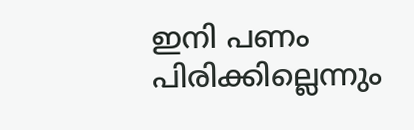ഇനി പണം പിരിക്കില്ലെന്നും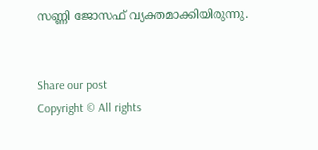സണ്ണി ജോസഫ് വ്യക്തമാക്കിയിരുന്നു.


Share our post
Copyright © All rights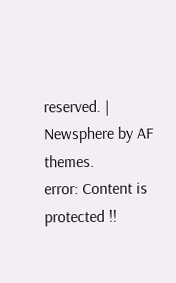reserved. | Newsphere by AF themes.
error: Content is protected !!